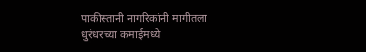पाकीस्तानी नागरिकांनी मागीतला धुरंधरच्या कमाईमध्ये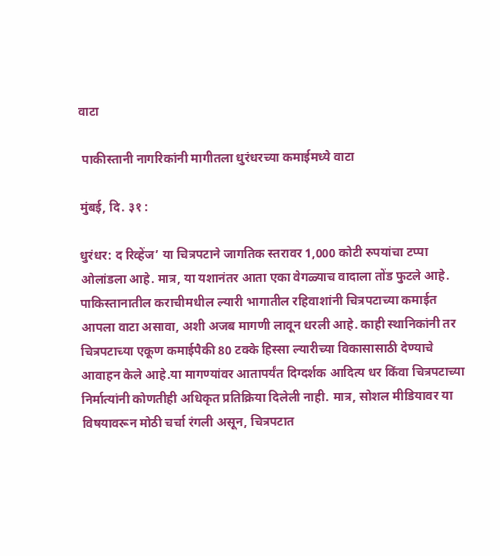वाटा

 पाकीस्तानी नागरिकांनी मागीतला धुरंधरच्या कमाईमध्ये वाटा

मुंबई, दि. ३१ :

धुरंधर: द रिव्हेंज’ या चित्रपटाने जागतिक स्तरावर 1,000 कोटी रुपयांचा टप्पा ओलांडला आहे. मात्र, या यशानंतर आता एका वेगळ्याच वादाला तोंड फुटले आहे. पाकिस्तानातील कराचीमधील ल्यारी भागातील रहिवाशांनी चित्रपटाच्या कमाईत आपला वाटा असावा, अशी अजब मागणी लावून धरली आहे. काही स्थानिकांनी तर चित्रपटाच्या एकूण कमाईपैकी 80 टक्के हिस्सा ल्यारीच्या विकासासाठी देण्याचे आवाहन केले आहे.या मागण्यांवर आतापर्यंत दिग्दर्शक आदित्य धर किंवा चित्रपटाच्या निर्मात्यांनी कोणतीही अधिकृत प्रतिक्रिया दिलेली नाही. मात्र, सोशल मीडियावर या विषयावरून मोठी चर्चा रंगली असून, चित्रपटात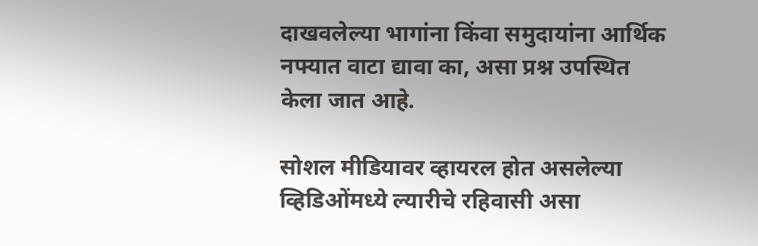दाखवलेल्या भागांना किंवा समुदायांना आर्थिक नफ्यात वाटा द्यावा का, असा प्रश्न उपस्थित केला जात आहे.

सोशल मीडियावर व्हायरल होत असलेल्या व्हिडिओंमध्ये ल्यारीचे रहिवासी असा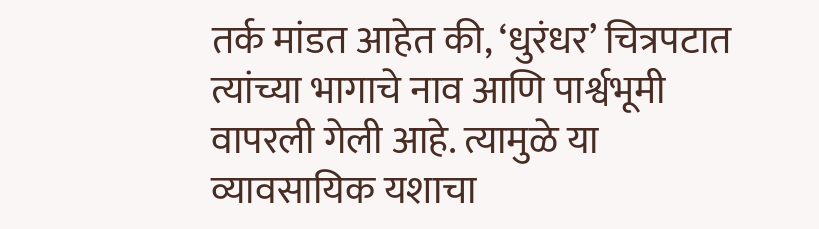तर्क मांडत आहेत की, ‘धुरंधर’ चित्रपटात त्यांच्या भागाचे नाव आणि पार्श्वभूमी वापरली गेली आहे. त्यामुळे या व्यावसायिक यशाचा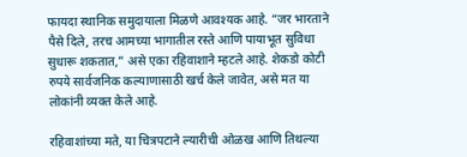फायदा स्थानिक समुदायाला मिळणे आवश्यक आहे. “जर भारताने पैसे दिले, तरच आमच्या भागातील रस्ते आणि पायाभूत सुविधा सुधारू शकतात,” असे एका रहिवाशाने म्हटले आहे. शेकडो कोटी रुपये सार्वजनिक कल्याणासाठी खर्च केले जावेत, असे मत या लोकांनी व्यक्त केले आहे.

रहिवाशांच्या मते, या चित्रपटाने ल्यारीची ओळख आणि तिथल्या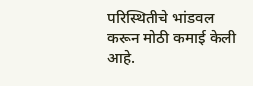परिस्थितीचे भांडवल करून मोठी कमाई केली आहे.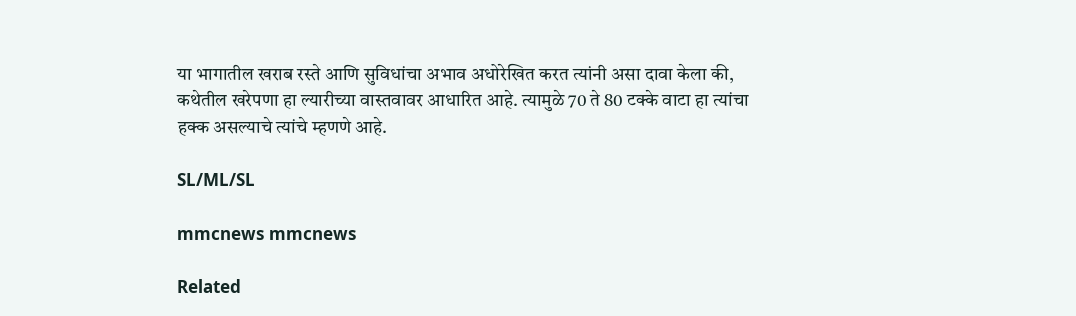या भागातील खराब रस्ते आणि सुविधांचा अभाव अधोरेखित करत त्यांनी असा दावा केला की, कथेतील खरेपणा हा ल्यारीच्या वास्तवावर आधारित आहे. त्यामुळे 70 ते 80 टक्के वाटा हा त्यांचा हक्क असल्याचे त्यांचे म्हणणे आहे.

SL/ML/SL

mmcnews mmcnews

Related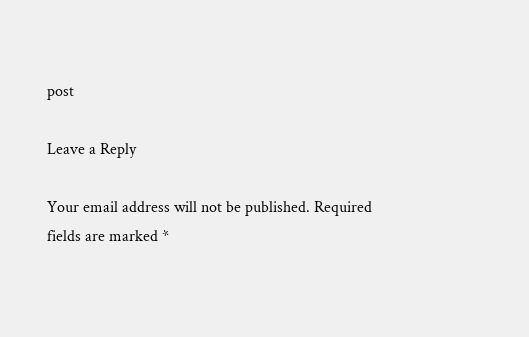post

Leave a Reply

Your email address will not be published. Required fields are marked *